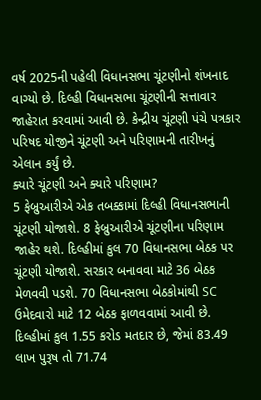વર્ષ 2025ની પહેલી વિધાનસભા ચૂંટણીનો શંખનાદ વાગ્યો છે. દિલ્હી વિધાનસભા ચૂંટણીની સત્તાવાર જાહેરાત કરવામાં આવી છે. કેન્દ્રીય ચૂંટણી પંચે પત્રકાર પરિષદ યોજીને ચૂંટણી અને પરિણામની તારીખનું એલાન કર્યું છે.
ક્યારે ચૂંટણી અને ક્યારે પરિણામ?
5 ફેબ્રુઆરીએ એક તબક્કામાં દિલ્હી વિધાનસભાની ચૂંટણી યોજાશે. 8 ફેબ્રુઆરીએ ચૂંટણીના પરિણામ જાહેર થશે. દિલ્હીમાં કુલ 70 વિધાનસભા બેઠક પર ચૂંટણી યોજાશે. સરકાર બનાવવા માટે 36 બેઠક મેળવવી પડશે. 70 વિધાનસભા બેઠકોમાંથી SC ઉમેદવારો માટે 12 બેઠક ફાળવવામાં આવી છે. દિલ્હીમાં કુલ 1.55 કરોડ મતદાર છે, જેમાં 83.49 લાખ પુરૂષ તો 71.74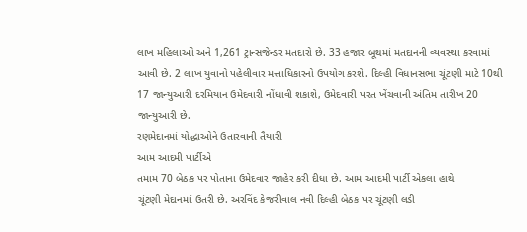લાખ મહિલાઓ અને 1,261 ટ્રાન્સજેન્ડર મતદારો છે. 33 હજાર બૂથમાં મતદાનની વ્યવસ્થા કરવામાં આવી છે. 2 લાખ યુવાનો પહેલીવાર મત્તાધિકારનો ઉપયોગ કરશે. દિલ્હી વિધાનસભા ચૂંટણી માટે 10થી 17 જાન્યુઆરી દરમિયાન ઉમેદવારી નોંધાવી શકાશે, ઉમેદવારી પરત ખેંચવાની અંતિમ તારીખ 20 જાન્યુઆરી છે.
રણમેદાનમાં યોદ્ધાઓને ઉતારવાની તૈયારી
આમ આદમી પાર્ટીએ
તમામ 70 બેઠક પર પોતાના ઉમેદવાર જાહેર કરી દીધા છે. આમ આદમી પાર્ટી એકલા હાથે
ચૂંટણી મેદાનમાં ઉતરી છે. અરવિંદ કેજરીવાલ નવી દિલ્હી બેઠક પર ચૂંટણી લડી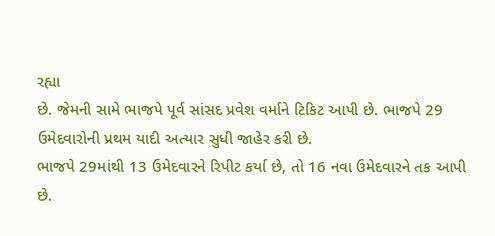રહ્યા
છે. જેમની સામે ભાજપે પૂર્વ સાંસદ પ્રવેશ વર્માને ટિકિટ આપી છે. ભાજપે 29
ઉમેદવારોની પ્રથમ યાદી અત્યાર સુધી જાહેર કરી છે.
ભાજપે 29માંથી 13 ઉમેદવારને રિપીટ કર્યા છે, તો 16 નવા ઉમેદવારને તક આપી
છે.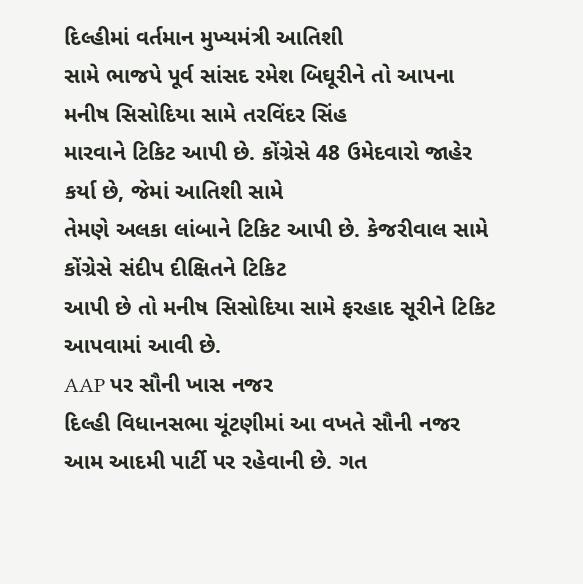દિલ્હીમાં વર્તમાન મુખ્યમંત્રી આતિશી
સામે ભાજપે પૂર્વ સાંસદ રમેશ બિઘૂરીને તો આપના મનીષ સિસોદિયા સામે તરવિંદર સિંહ
મારવાને ટિકિટ આપી છે. કોંગ્રેસે 48 ઉમેદવારો જાહેર કર્યા છે, જેમાં આતિશી સામે
તેમણે અલકા લાંબાને ટિકિટ આપી છે. કેજરીવાલ સામે કોંગ્રેસે સંદીપ દીક્ષિતને ટિકિટ
આપી છે તો મનીષ સિસોદિયા સામે ફરહાદ સૂરીને ટિકિટ આપવામાં આવી છે.
AAP પર સૌની ખાસ નજર
દિલ્હી વિધાનસભા ચૂંટણીમાં આ વખતે સૌની નજર આમ આદમી પાર્ટી પર રહેવાની છે. ગત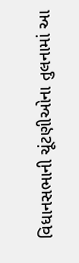વિધાનસભાની ચૂંટણીઓના તુલનામાં આ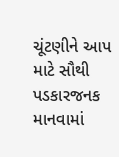ચૂંટણીને આપ માટે સૌથી પડકારજનક માનવામાં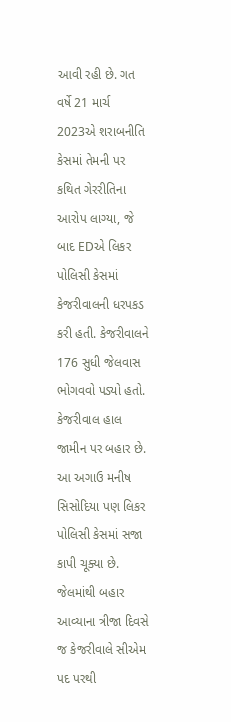આવી રહી છે. ગત વર્ષે 21 માર્ચ 2023એ શરાબનીતિ કેસમાં તેમની પર કથિત ગેરરીતિના આરોપ લાગ્યા, જે બાદ EDએ લિકર પોલિસી કેસમાં કેજરીવાલની ધરપકડ કરી હતી. કેજરીવાલને 176 સુધી જેલવાસ ભોગવવો પડ્યો હતો. કેજરીવાલ હાલ જામીન પર બહાર છે. આ અગાઉ મનીષ સિસોદિયા પણ લિકર પોલિસી કેસમાં સજા કાપી ચૂક્યા છે. જેલમાંથી બહાર આવ્યાના ત્રીજા દિવસે જ કેજરીવાલે સીએમ પદ પરથી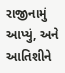રાજીનામું આપ્યું, અને આતિશીને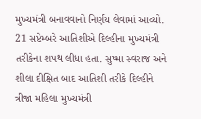મુખ્યમંત્રી બનાવવાનો નિર્ણય લેવામાં આવ્યો. 21 સપ્ટેમ્બરે આતિશીએ દિલ્હીના મુખ્યમંત્રી તરીકેના શપથ લીધા હતા. સુષ્મા સ્વરાજ અને શીલા દીક્ષિત બાદ આતિશી તરીકે દિલ્હીને ત્રીજા મહિલા મુખ્યમંત્રી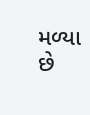મળ્યા છે